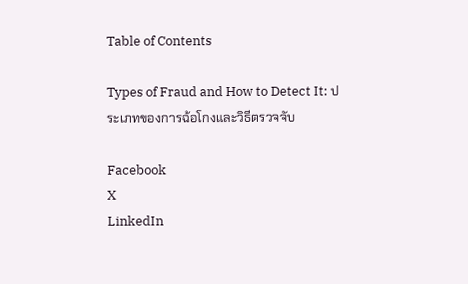Table of Contents

Types of Fraud and How to Detect It: ประเภทของการฉ้อโกงและวิธีตรวจจับ

Facebook
X
LinkedIn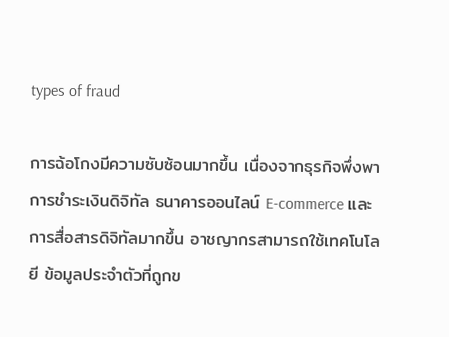types of fraud

การฉ้อโกงมีความซับซ้อนมากขึ้น เนื่องจากธุรกิจพึ่งพาการชำระเงินดิจิทัล ธนาคารออนไลน์ E-commerce และการสื่อสารดิจิทัลมากขึ้น อาชญากรสามารถใช้เทคโนโลยี ข้อมูลประจำตัวที่ถูกข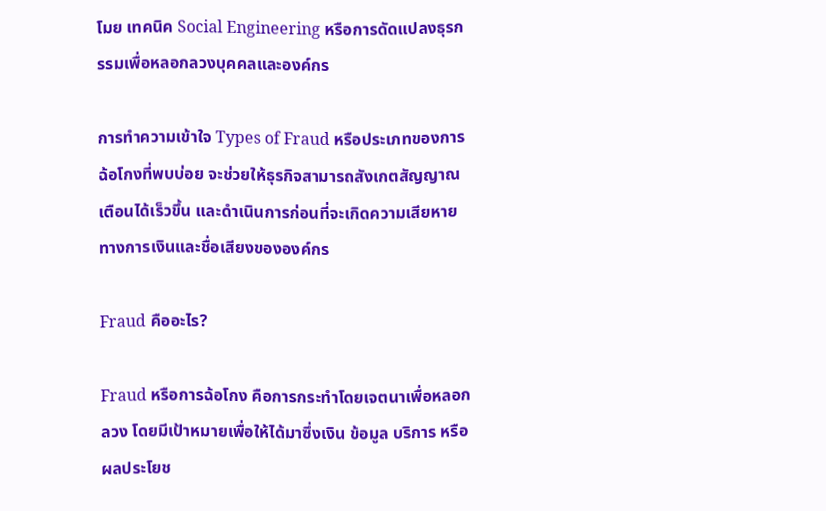โมย เทคนิค Social Engineering หรือการดัดแปลงธุรกรรมเพื่อหลอกลวงบุคคลและองค์กร

การทำความเข้าใจ Types of Fraud หรือประเภทของการฉ้อโกงที่พบบ่อย จะช่วยให้ธุรกิจสามารถสังเกตสัญญาณเตือนได้เร็วขึ้น และดำเนินการก่อนที่จะเกิดความเสียหายทางการเงินและชื่อเสียงขององค์กร

Fraud คืออะไร?

Fraud หรือการฉ้อโกง คือการกระทำโดยเจตนาเพื่อหลอกลวง โดยมีเป้าหมายเพื่อให้ได้มาซึ่งเงิน ข้อมูล บริการ หรือผลประโยช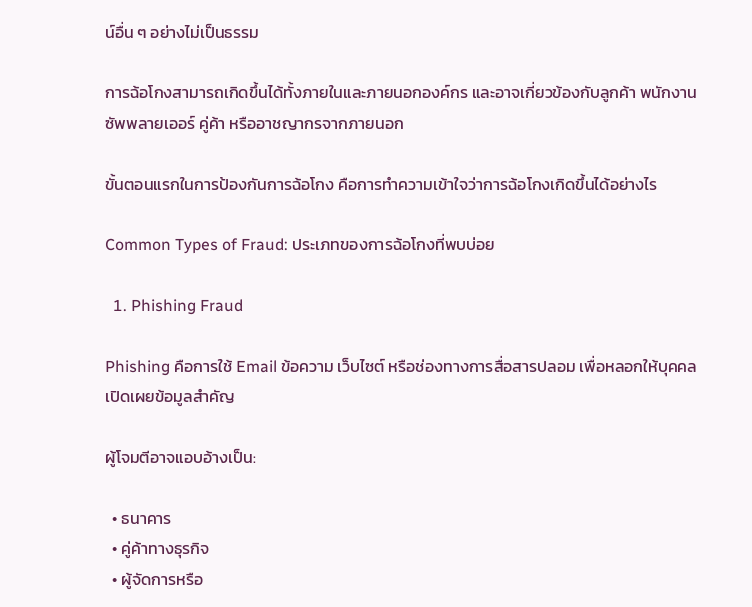น์อื่น ๆ อย่างไม่เป็นธรรม

การฉ้อโกงสามารถเกิดขึ้นได้ทั้งภายในและภายนอกองค์กร และอาจเกี่ยวข้องกับลูกค้า พนักงาน ซัพพลายเออร์ คู่ค้า หรืออาชญากรจากภายนอก

ขั้นตอนแรกในการป้องกันการฉ้อโกง คือการทำความเข้าใจว่าการฉ้อโกงเกิดขึ้นได้อย่างไร

Common Types of Fraud: ประเภทของการฉ้อโกงที่พบบ่อย

  1. Phishing Fraud

Phishing คือการใช้ Email ข้อความ เว็บไซต์ หรือช่องทางการสื่อสารปลอม เพื่อหลอกให้บุคคลเปิดเผยข้อมูลสำคัญ

ผู้โจมตีอาจแอบอ้างเป็น:

  • ธนาคาร
  • คู่ค้าทางธุรกิจ
  • ผู้จัดการหรือ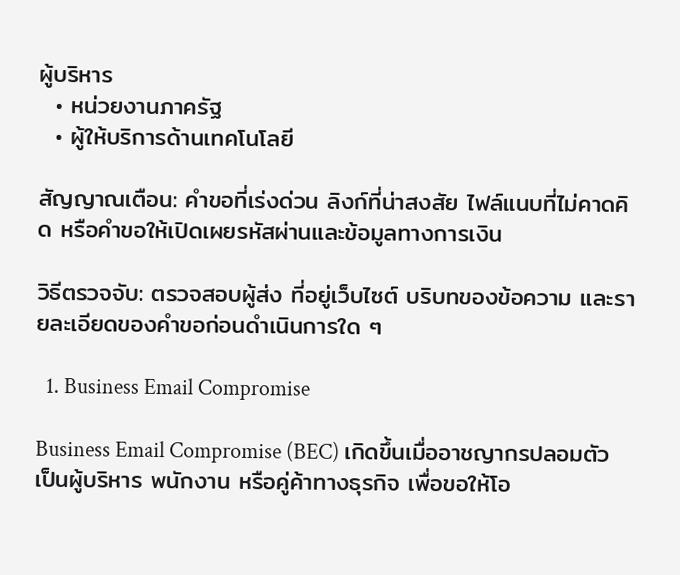ผู้บริหาร
  • หน่วยงานภาครัฐ
  • ผู้ให้บริการด้านเทคโนโลยี

สัญญาณเตือน: คำขอที่เร่งด่วน ลิงก์ที่น่าสงสัย ไฟล์แนบที่ไม่คาดคิด หรือคำขอให้เปิดเผยรหัสผ่านและข้อมูลทางการเงิน

วิธีตรวจจับ: ตรวจสอบผู้ส่ง ที่อยู่เว็บไซต์ บริบทของข้อความ และรายละเอียดของคำขอก่อนดำเนินการใด ๆ

  1. Business Email Compromise

Business Email Compromise (BEC) เกิดขึ้นเมื่ออาชญากรปลอมตัวเป็นผู้บริหาร พนักงาน หรือคู่ค้าทางธุรกิจ เพื่อขอให้โอ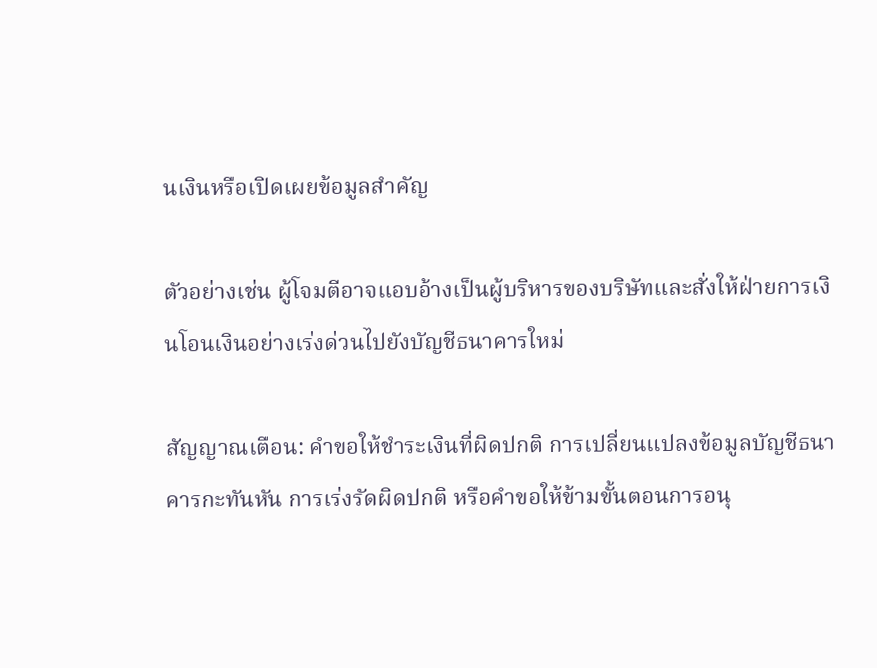นเงินหรือเปิดเผยข้อมูลสำคัญ

ตัวอย่างเช่น ผู้โจมตีอาจแอบอ้างเป็นผู้บริหารของบริษัทและสั่งให้ฝ่ายการเงินโอนเงินอย่างเร่งด่วนไปยังบัญชีธนาคารใหม่

สัญญาณเตือน: คำขอให้ชำระเงินที่ผิดปกติ การเปลี่ยนแปลงข้อมูลบัญชีธนาคารกะทันหัน การเร่งรัดผิดปกติ หรือคำขอให้ข้ามขั้นตอนการอนุ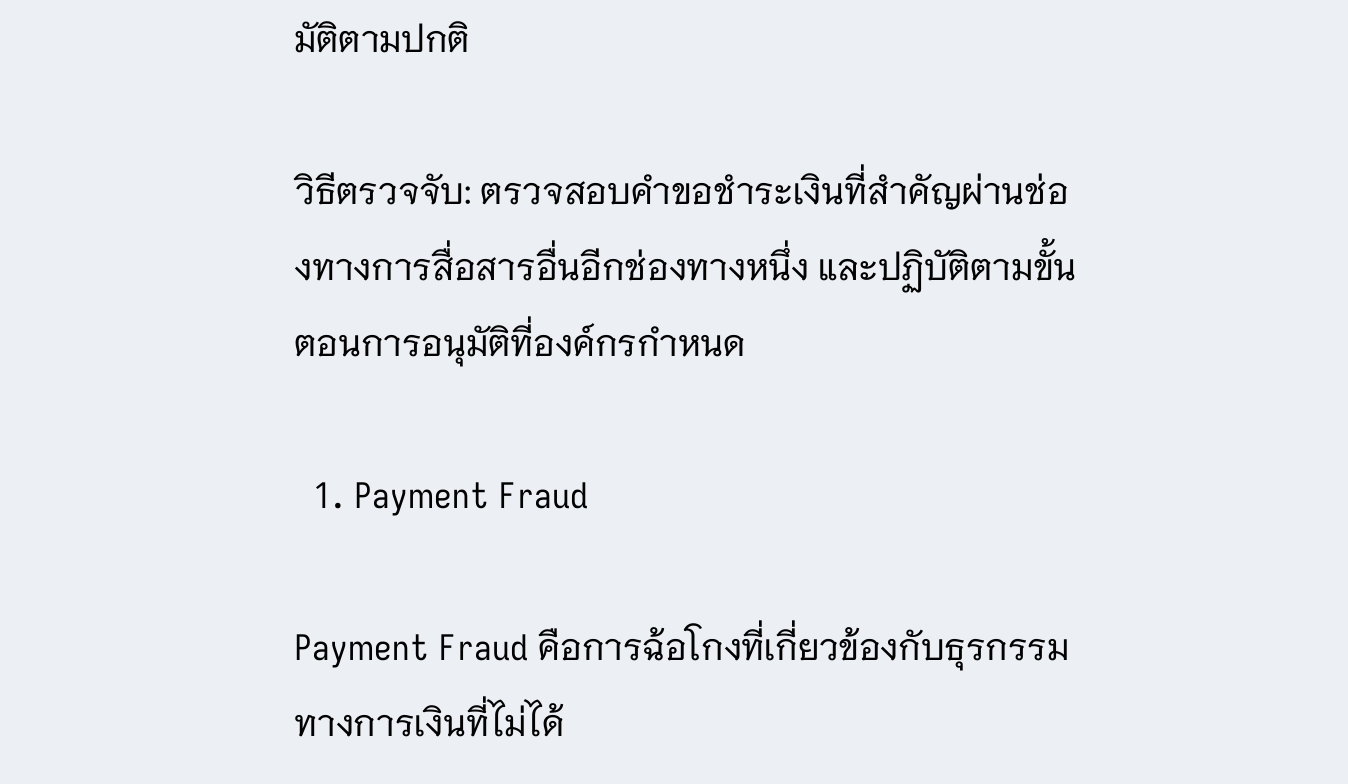มัติตามปกติ

วิธีตรวจจับ: ตรวจสอบคำขอชำระเงินที่สำคัญผ่านช่องทางการสื่อสารอื่นอีกช่องทางหนึ่ง และปฏิบัติตามขั้นตอนการอนุมัติที่องค์กรกำหนด

  1. Payment Fraud

Payment Fraud คือการฉ้อโกงที่เกี่ยวข้องกับธุรกรรมทางการเงินที่ไม่ได้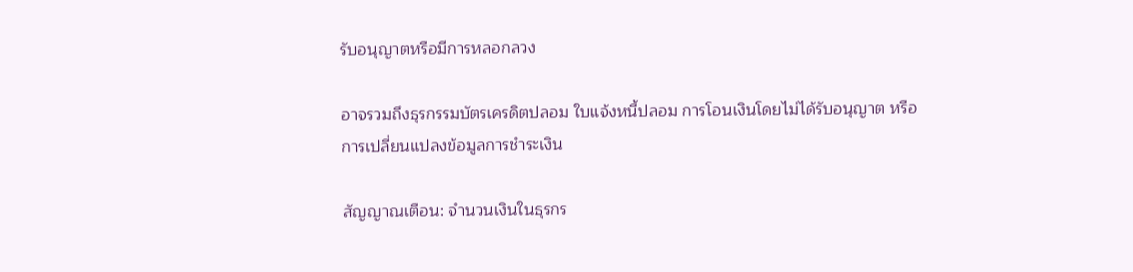รับอนุญาตหรือมีการหลอกลวง

อาจรวมถึงธุรกรรมบัตรเครดิตปลอม ใบแจ้งหนี้ปลอม การโอนเงินโดยไม่ได้รับอนุญาต หรือการเปลี่ยนแปลงข้อมูลการชำระเงิน

สัญญาณเตือน: จำนวนเงินในธุรกร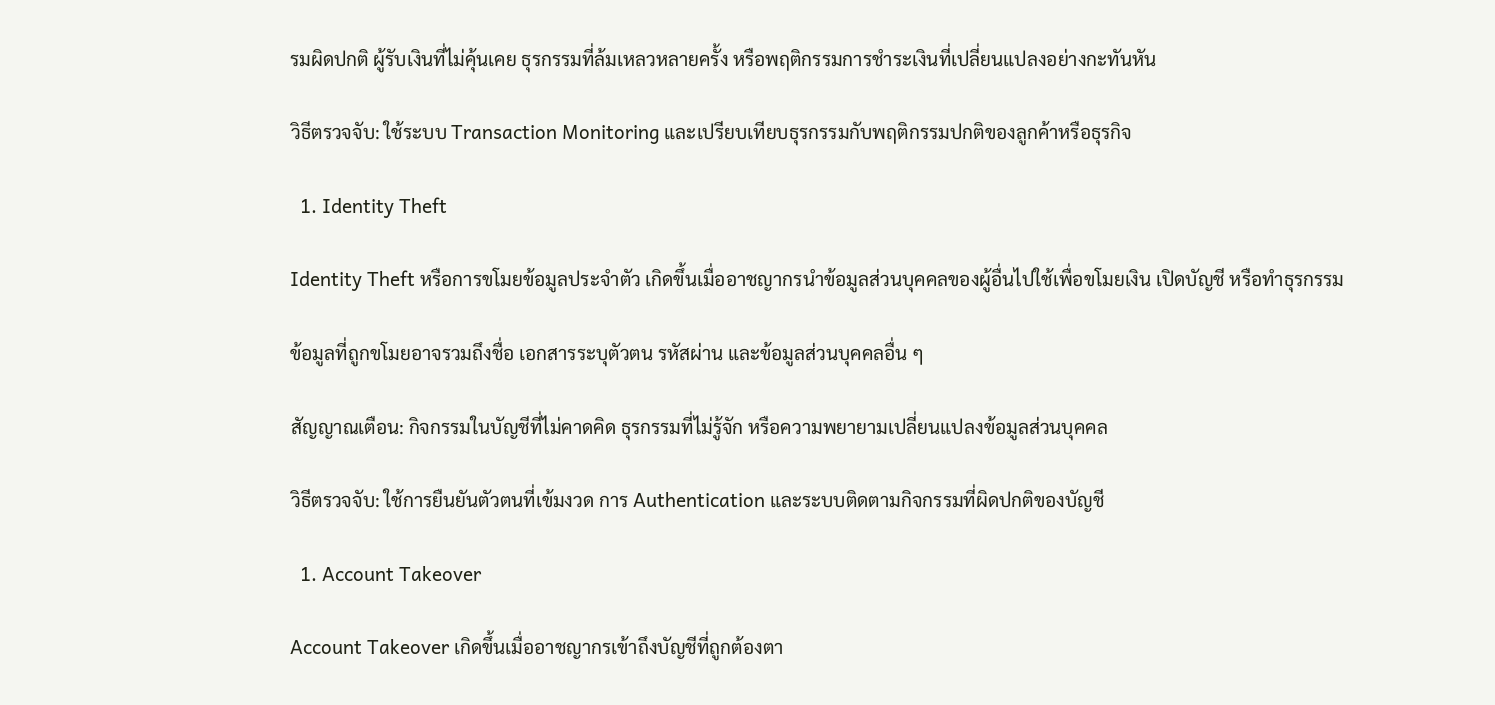รมผิดปกติ ผู้รับเงินที่ไม่คุ้นเคย ธุรกรรมที่ล้มเหลวหลายครั้ง หรือพฤติกรรมการชำระเงินที่เปลี่ยนแปลงอย่างกะทันหัน

วิธีตรวจจับ: ใช้ระบบ Transaction Monitoring และเปรียบเทียบธุรกรรมกับพฤติกรรมปกติของลูกค้าหรือธุรกิจ

  1. Identity Theft

Identity Theft หรือการขโมยข้อมูลประจำตัว เกิดขึ้นเมื่ออาชญากรนำข้อมูลส่วนบุคคลของผู้อื่นไปใช้เพื่อขโมยเงิน เปิดบัญชี หรือทำธุรกรรม

ข้อมูลที่ถูกขโมยอาจรวมถึงชื่อ เอกสารระบุตัวตน รหัสผ่าน และข้อมูลส่วนบุคคลอื่น ๆ

สัญญาณเตือน: กิจกรรมในบัญชีที่ไม่คาดคิด ธุรกรรมที่ไม่รู้จัก หรือความพยายามเปลี่ยนแปลงข้อมูลส่วนบุคคล

วิธีตรวจจับ: ใช้การยืนยันตัวตนที่เข้มงวด การ Authentication และระบบติดตามกิจกรรมที่ผิดปกติของบัญชี

  1. Account Takeover

Account Takeover เกิดขึ้นเมื่ออาชญากรเข้าถึงบัญชีที่ถูกต้องตา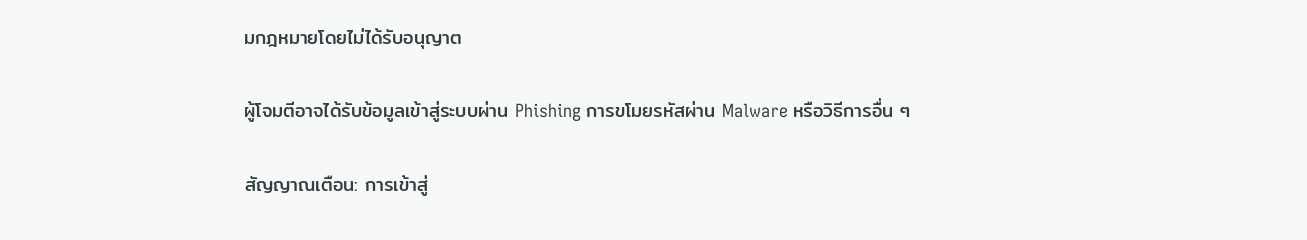มกฎหมายโดยไม่ได้รับอนุญาต

ผู้โจมตีอาจได้รับข้อมูลเข้าสู่ระบบผ่าน Phishing การขโมยรหัสผ่าน Malware หรือวิธีการอื่น ๆ

สัญญาณเตือน: การเข้าสู่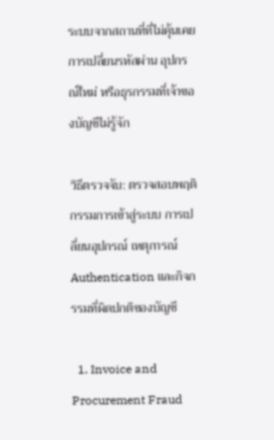ระบบจากสถานที่ที่ไม่คุ้นเคย การเปลี่ยนรหัสผ่าน อุปกรณ์ใหม่ หรือธุรกรรมที่เจ้าของบัญชีไม่รู้จัก

วิธีตรวจจับ: ตรวจสอบพฤติกรรมการเข้าสู่ระบบ การเปลี่ยนอุปกรณ์ เหตุการณ์ Authentication และกิจกรรมที่ผิดปกติของบัญชี

  1. Invoice and Procurement Fraud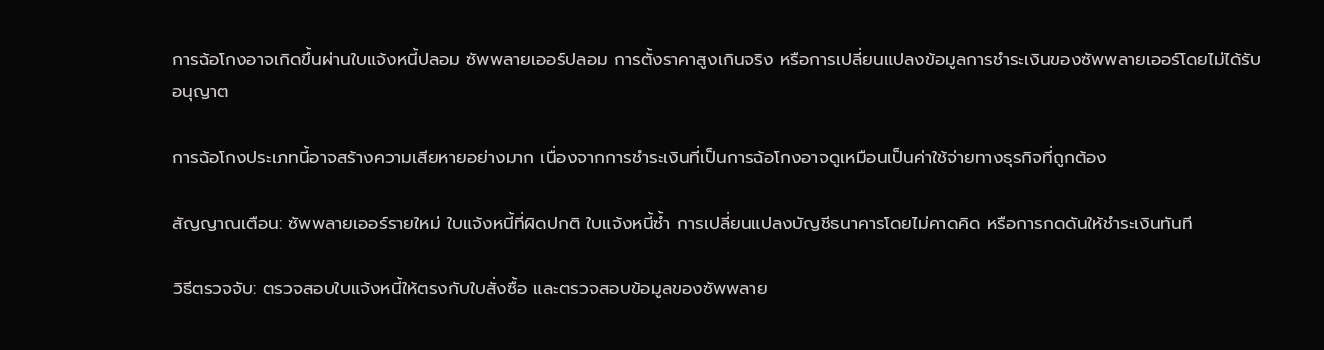การฉ้อโกงอาจเกิดขึ้นผ่านใบแจ้งหนี้ปลอม ซัพพลายเออร์ปลอม การตั้งราคาสูงเกินจริง หรือการเปลี่ยนแปลงข้อมูลการชำระเงินของซัพพลายเออร์โดยไม่ได้รับอนุญาต

การฉ้อโกงประเภทนี้อาจสร้างความเสียหายอย่างมาก เนื่องจากการชำระเงินที่เป็นการฉ้อโกงอาจดูเหมือนเป็นค่าใช้จ่ายทางธุรกิจที่ถูกต้อง

สัญญาณเตือน: ซัพพลายเออร์รายใหม่ ใบแจ้งหนี้ที่ผิดปกติ ใบแจ้งหนี้ซ้ำ การเปลี่ยนแปลงบัญชีธนาคารโดยไม่คาดคิด หรือการกดดันให้ชำระเงินทันที

วิธีตรวจจับ: ตรวจสอบใบแจ้งหนี้ให้ตรงกับใบสั่งซื้อ และตรวจสอบข้อมูลของซัพพลาย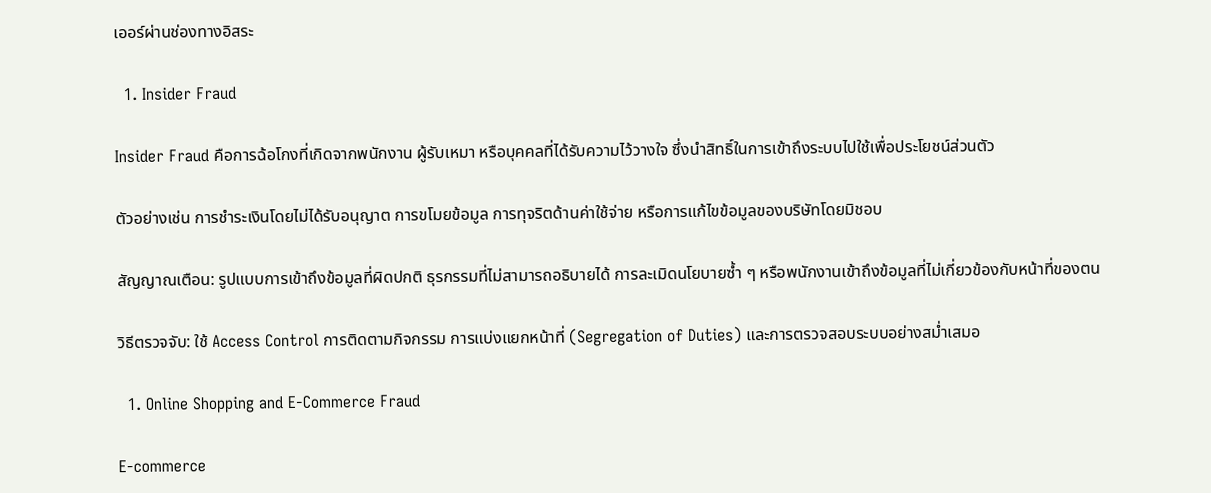เออร์ผ่านช่องทางอิสระ

  1. Insider Fraud

Insider Fraud คือการฉ้อโกงที่เกิดจากพนักงาน ผู้รับเหมา หรือบุคคลที่ได้รับความไว้วางใจ ซึ่งนำสิทธิ์ในการเข้าถึงระบบไปใช้เพื่อประโยชน์ส่วนตัว

ตัวอย่างเช่น การชำระเงินโดยไม่ได้รับอนุญาต การขโมยข้อมูล การทุจริตด้านค่าใช้จ่าย หรือการแก้ไขข้อมูลของบริษัทโดยมิชอบ

สัญญาณเตือน: รูปแบบการเข้าถึงข้อมูลที่ผิดปกติ ธุรกรรมที่ไม่สามารถอธิบายได้ การละเมิดนโยบายซ้ำ ๆ หรือพนักงานเข้าถึงข้อมูลที่ไม่เกี่ยวข้องกับหน้าที่ของตน

วิธีตรวจจับ: ใช้ Access Control การติดตามกิจกรรม การแบ่งแยกหน้าที่ (Segregation of Duties) และการตรวจสอบระบบอย่างสม่ำเสมอ

  1. Online Shopping and E-Commerce Fraud

E-commerce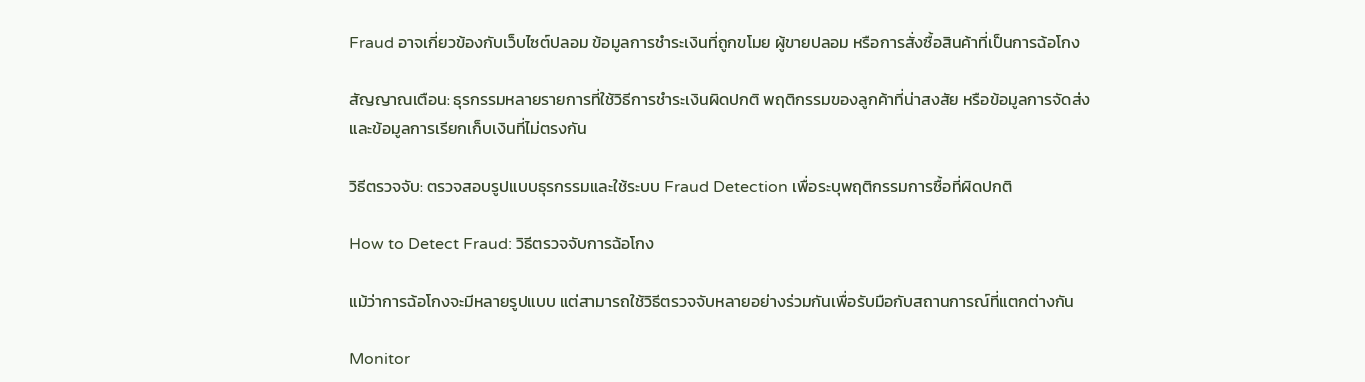Fraud อาจเกี่ยวข้องกับเว็บไซต์ปลอม ข้อมูลการชำระเงินที่ถูกขโมย ผู้ขายปลอม หรือการสั่งซื้อสินค้าที่เป็นการฉ้อโกง

สัญญาณเตือน: ธุรกรรมหลายรายการที่ใช้วิธีการชำระเงินผิดปกติ พฤติกรรมของลูกค้าที่น่าสงสัย หรือข้อมูลการจัดส่งและข้อมูลการเรียกเก็บเงินที่ไม่ตรงกัน

วิธีตรวจจับ: ตรวจสอบรูปแบบธุรกรรมและใช้ระบบ Fraud Detection เพื่อระบุพฤติกรรมการซื้อที่ผิดปกติ

How to Detect Fraud: วิธีตรวจจับการฉ้อโกง

แม้ว่าการฉ้อโกงจะมีหลายรูปแบบ แต่สามารถใช้วิธีตรวจจับหลายอย่างร่วมกันเพื่อรับมือกับสถานการณ์ที่แตกต่างกัน

Monitor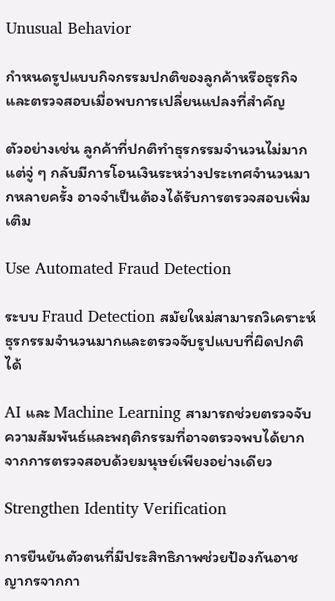Unusual Behavior

กำหนดรูปแบบกิจกรรมปกติของลูกค้าหรือธุรกิจ และตรวจสอบเมื่อพบการเปลี่ยนแปลงที่สำคัญ

ตัวอย่างเช่น ลูกค้าที่ปกติทำธุรกรรมจำนวนไม่มาก แต่จู่ ๆ กลับมีการโอนเงินระหว่างประเทศจำนวนมากหลายครั้ง อาจจำเป็นต้องได้รับการตรวจสอบเพิ่มเติม

Use Automated Fraud Detection

ระบบ Fraud Detection สมัยใหม่สามารถวิเคราะห์ธุรกรรมจำนวนมากและตรวจจับรูปแบบที่ผิดปกติได้

AI และ Machine Learning สามารถช่วยตรวจจับความสัมพันธ์และพฤติกรรมที่อาจตรวจพบได้ยากจากการตรวจสอบด้วยมนุษย์เพียงอย่างเดียว

Strengthen Identity Verification

การยืนยันตัวตนที่มีประสิทธิภาพช่วยป้องกันอาชญากรจากกา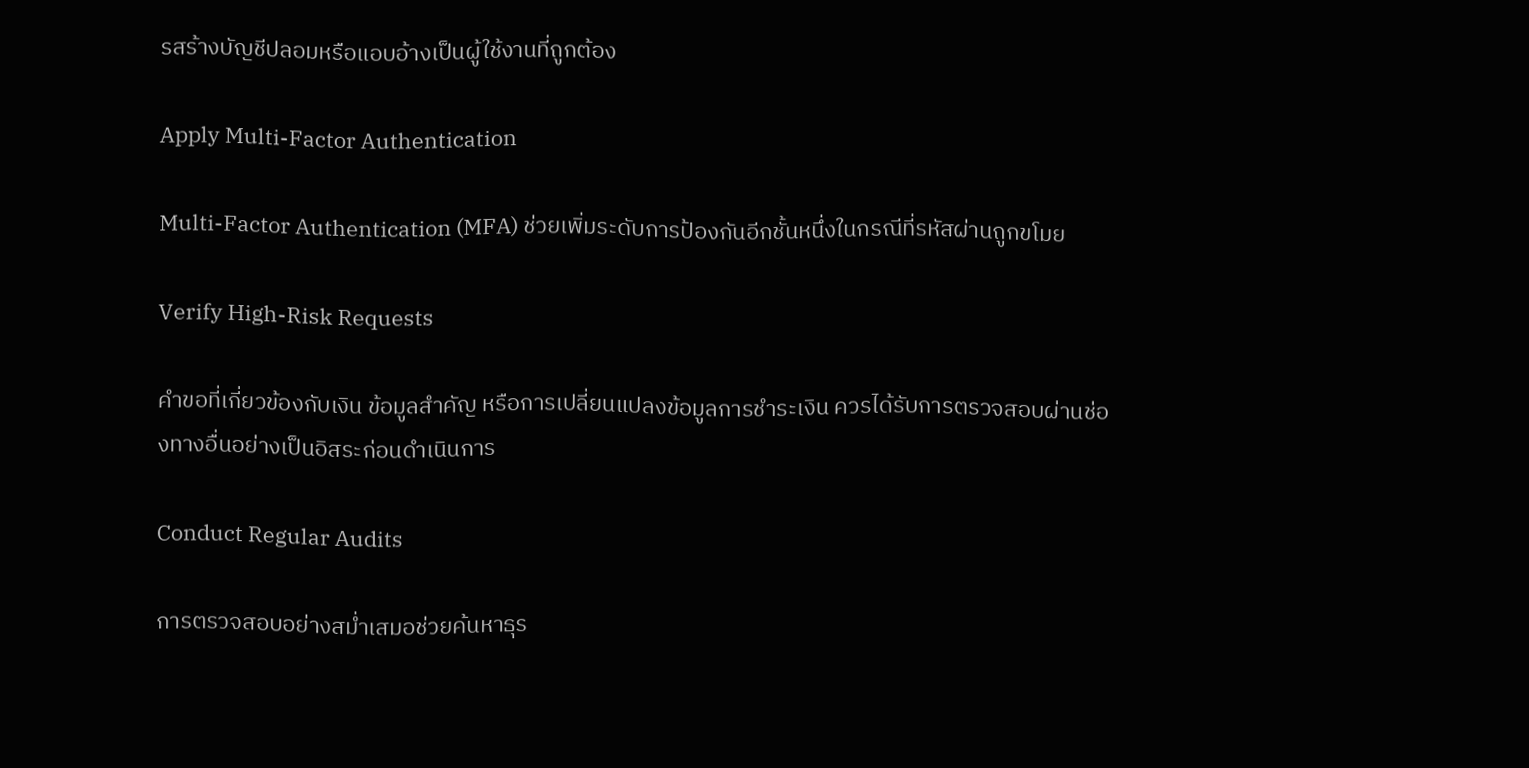รสร้างบัญชีปลอมหรือแอบอ้างเป็นผู้ใช้งานที่ถูกต้อง

Apply Multi-Factor Authentication

Multi-Factor Authentication (MFA) ช่วยเพิ่มระดับการป้องกันอีกชั้นหนึ่งในกรณีที่รหัสผ่านถูกขโมย

Verify High-Risk Requests

คำขอที่เกี่ยวข้องกับเงิน ข้อมูลสำคัญ หรือการเปลี่ยนแปลงข้อมูลการชำระเงิน ควรได้รับการตรวจสอบผ่านช่องทางอื่นอย่างเป็นอิสระก่อนดำเนินการ

Conduct Regular Audits

การตรวจสอบอย่างสม่ำเสมอช่วยค้นหาธุร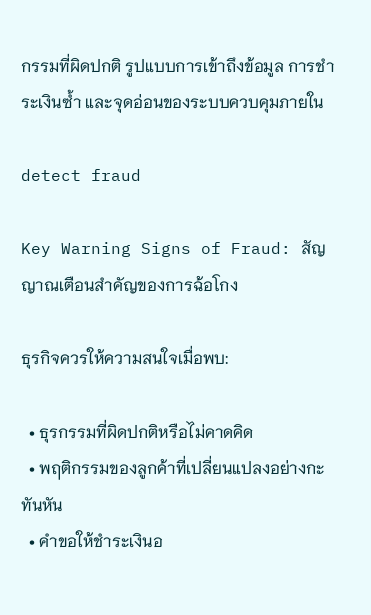กรรมที่ผิดปกติ รูปแบบการเข้าถึงข้อมูล การชำระเงินซ้ำ และจุดอ่อนของระบบควบคุมภายใน

detect fraud

Key Warning Signs of Fraud: สัญญาณเตือนสำคัญของการฉ้อโกง

ธุรกิจควรให้ความสนใจเมื่อพบ:

  • ธุรกรรมที่ผิดปกติหรือไม่คาดคิด
  • พฤติกรรมของลูกค้าที่เปลี่ยนแปลงอย่างกะทันหัน
  • คำขอให้ชำระเงินอ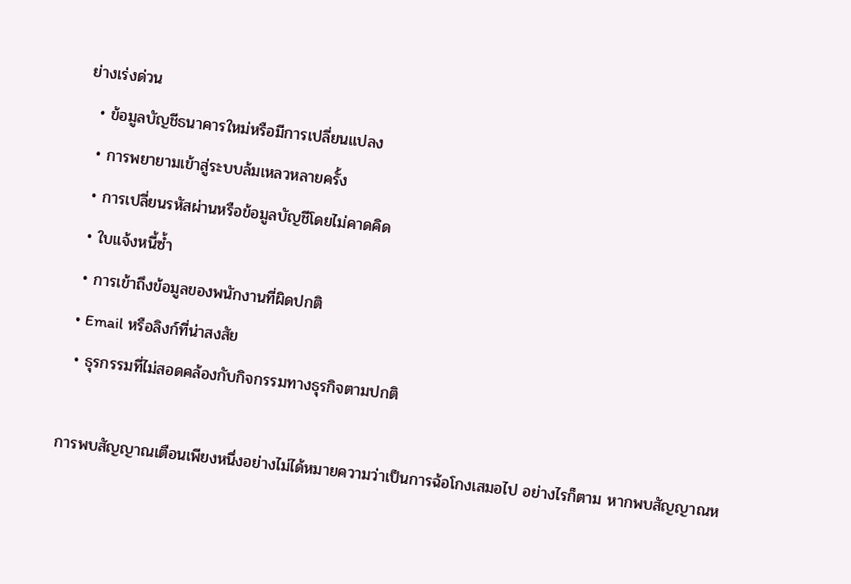ย่างเร่งด่วน
  • ข้อมูลบัญชีธนาคารใหม่หรือมีการเปลี่ยนแปลง
  • การพยายามเข้าสู่ระบบล้มเหลวหลายครั้ง
  • การเปลี่ยนรหัสผ่านหรือข้อมูลบัญชีโดยไม่คาดคิด
  • ใบแจ้งหนี้ซ้ำ
  • การเข้าถึงข้อมูลของพนักงานที่ผิดปกติ
  • Email หรือลิงก์ที่น่าสงสัย
  • ธุรกรรมที่ไม่สอดคล้องกับกิจกรรมทางธุรกิจตามปกติ

การพบสัญญาณเตือนเพียงหนึ่งอย่างไม่ได้หมายความว่าเป็นการฉ้อโกงเสมอไป อย่างไรก็ตาม หากพบสัญญาณห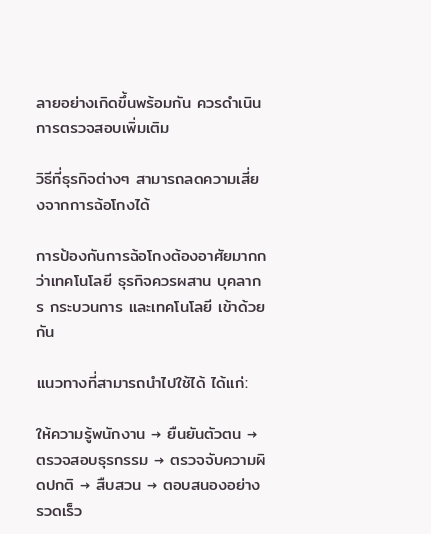ลายอย่างเกิดขึ้นพร้อมกัน ควรดำเนินการตรวจสอบเพิ่มเติม

วิธีที่ธุรกิจต่างๆ สามารถลดความเสี่ยงจากการฉ้อโกงได้

การป้องกันการฉ้อโกงต้องอาศัยมากกว่าเทคโนโลยี ธุรกิจควรผสาน บุคลากร กระบวนการ และเทคโนโลยี เข้าด้วยกัน

แนวทางที่สามารถนำไปใช้ได้ ได้แก่:

ให้ความรู้พนักงาน → ยืนยันตัวตน → ตรวจสอบธุรกรรม → ตรวจจับความผิดปกติ → สืบสวน → ตอบสนองอย่างรวดเร็ว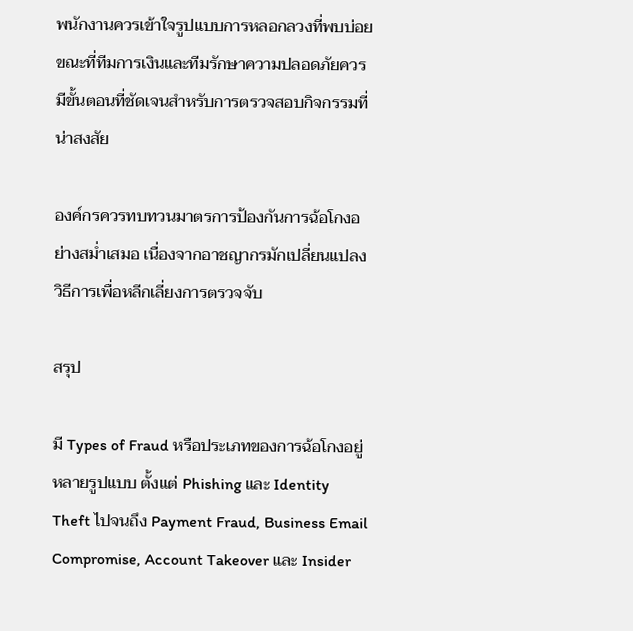พนักงานควรเข้าใจรูปแบบการหลอกลวงที่พบบ่อย ขณะที่ทีมการเงินและทีมรักษาความปลอดภัยควรมีขั้นตอนที่ชัดเจนสำหรับการตรวจสอบกิจกรรมที่น่าสงสัย

องค์กรควรทบทวนมาตรการป้องกันการฉ้อโกงอย่างสม่ำเสมอ เนื่องจากอาชญากรมักเปลี่ยนแปลงวิธีการเพื่อหลีกเลี่ยงการตรวจจับ

สรุป

มี Types of Fraud หรือประเภทของการฉ้อโกงอยู่หลายรูปแบบ ตั้งแต่ Phishing และ Identity Theft ไปจนถึง Payment Fraud, Business Email Compromise, Account Takeover และ Insider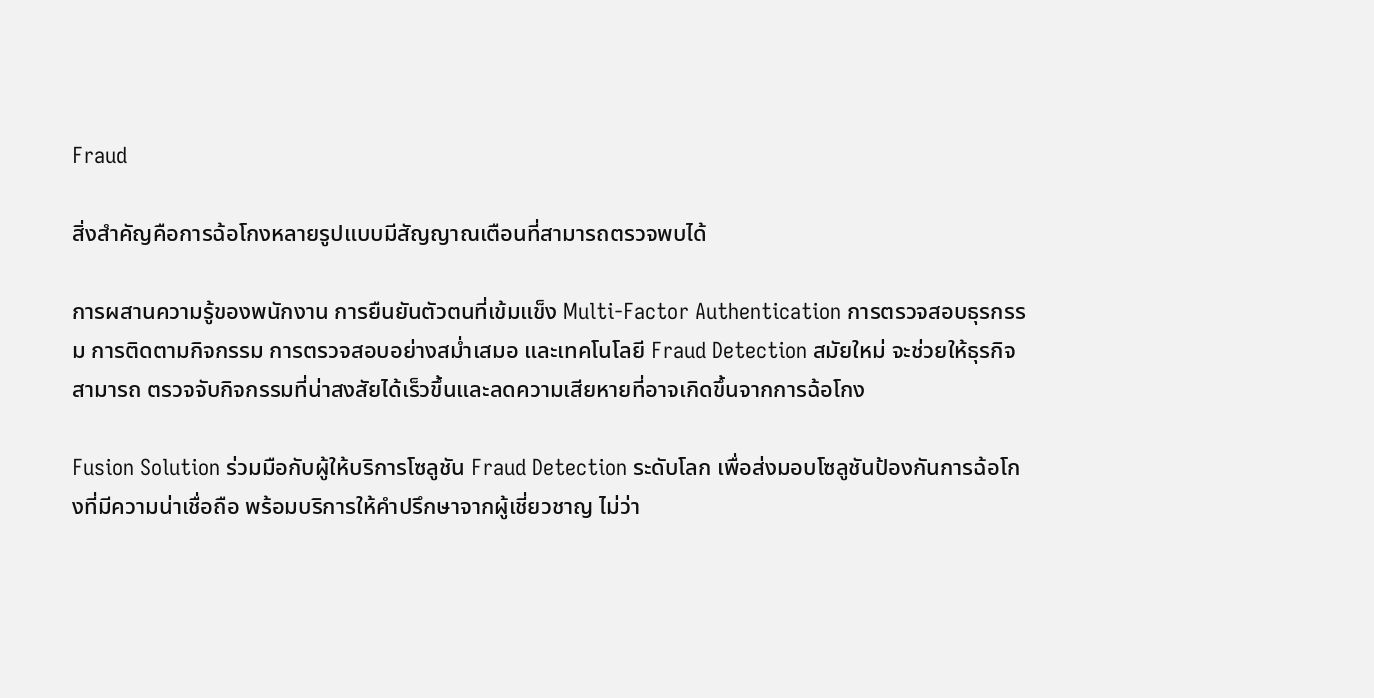Fraud

สิ่งสำคัญคือการฉ้อโกงหลายรูปแบบมีสัญญาณเตือนที่สามารถตรวจพบได้

การผสานความรู้ของพนักงาน การยืนยันตัวตนที่เข้มแข็ง Multi-Factor Authentication การตรวจสอบธุรกรรม การติดตามกิจกรรม การตรวจสอบอย่างสม่ำเสมอ และเทคโนโลยี Fraud Detection สมัยใหม่ จะช่วยให้ธุรกิจสามารถ ตรวจจับกิจกรรมที่น่าสงสัยได้เร็วขึ้นและลดความเสียหายที่อาจเกิดขึ้นจากการฉ้อโกง

Fusion Solution ร่วมมือกับผู้ให้บริการโซลูชัน Fraud Detection ระดับโลก เพื่อส่งมอบโซลูชันป้องกันการฉ้อโกงที่มีความน่าเชื่อถือ พร้อมบริการให้คำปรึกษาจากผู้เชี่ยวชาญ ไม่ว่า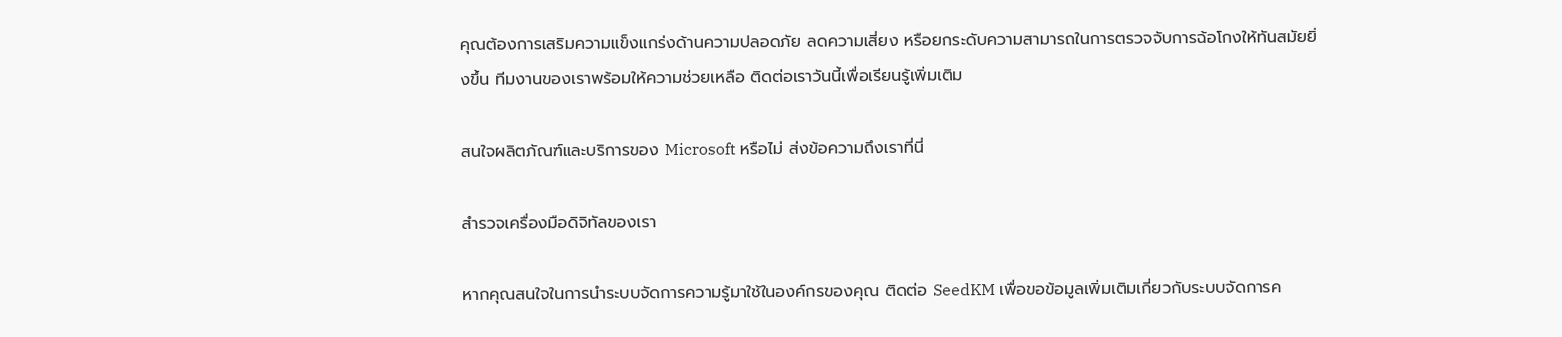คุณต้องการเสริมความแข็งแกร่งด้านความปลอดภัย ลดความเสี่ยง หรือยกระดับความสามารถในการตรวจจับการฉ้อโกงให้ทันสมัยยิ่งขึ้น ทีมงานของเราพร้อมให้ความช่วยเหลือ ติดต่อเราวันนี้เพื่อเรียนรู้เพิ่มเติม

สนใจผลิตภัณฑ์และบริการของ Microsoft หรือไม่ ส่งข้อความถึงเราที่นี่

สำรวจเครื่องมือดิจิทัลของเรา

หากคุณสนใจในการนำระบบจัดการความรู้มาใช้ในองค์กรของคุณ ติดต่อ SeedKM เพื่อขอข้อมูลเพิ่มเติมเกี่ยวกับระบบจัดการค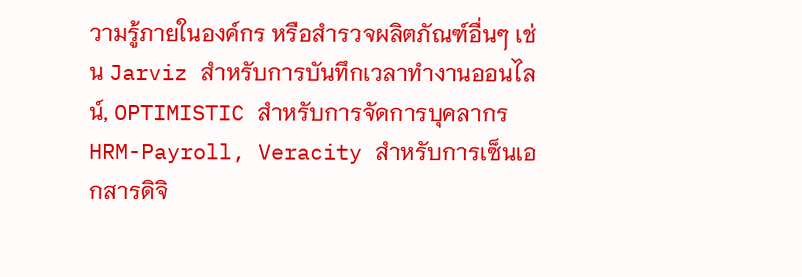วามรู้ภายในองค์กร หรือสำรวจผลิตภัณฑ์อื่นๆ เช่น Jarviz สำหรับการบันทึกเวลาทำงานออนไลน์, OPTIMISTIC สำหรับการจัดการบุคลากร HRM-Payroll, Veracity สำหรับการเซ็นเอกสารดิจิ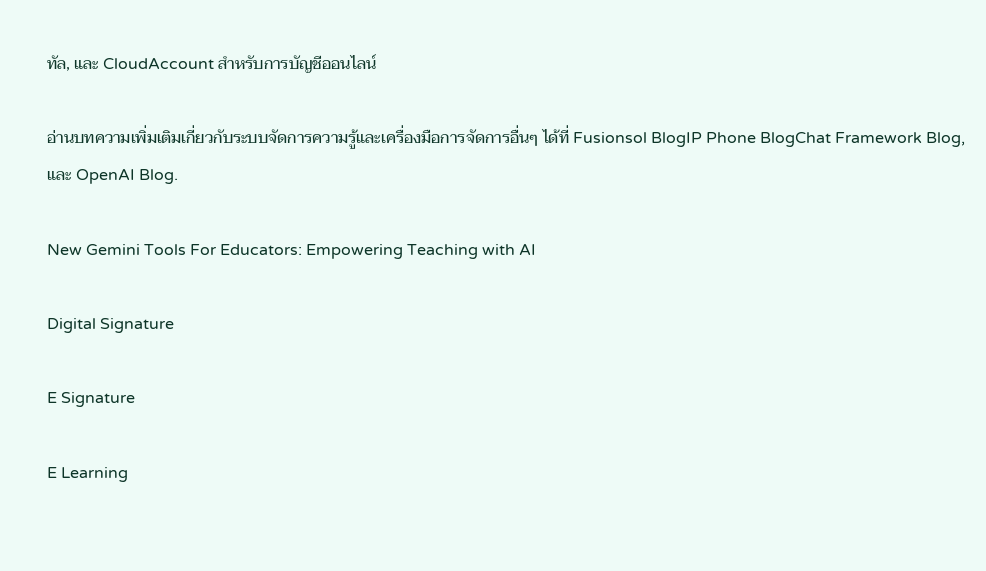ทัล, และ CloudAccount สำหรับการบัญชีออนไลน์

อ่านบทความเพิ่มเติมเกี่ยวกับระบบจัดการความรู้และเครื่องมือการจัดการอื่นๆ ได้ที่ Fusionsol BlogIP Phone BlogChat Framework Blog, และ OpenAI Blog.

New Gemini Tools For Educators: Empowering Teaching with AI

Digital Signature

E Signature

E Learning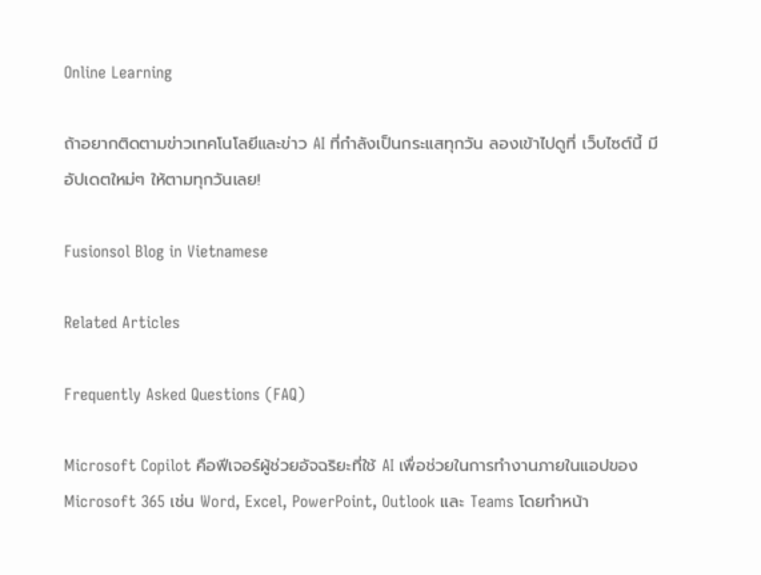Online Learning

ถ้าอยากติดตามข่าวเทคโนโลยีและข่าว AI ที่กำลังเป็นกระแสทุกวัน ลองเข้าไปดูที่ เว็บไซต์นี้ มีอัปเดตใหม่ๆ ให้ตามทุกวันเลย!

Fusionsol Blog in Vietnamese

Related Articles

Frequently Asked Questions (FAQ)

Microsoft Copilot คือฟีเจอร์ผู้ช่วยอัจฉริยะที่ใช้ AI เพื่อช่วยในการทำงานภายในแอปของ Microsoft 365 เช่น Word, Excel, PowerPoint, Outlook และ Teams โดยทำหน้า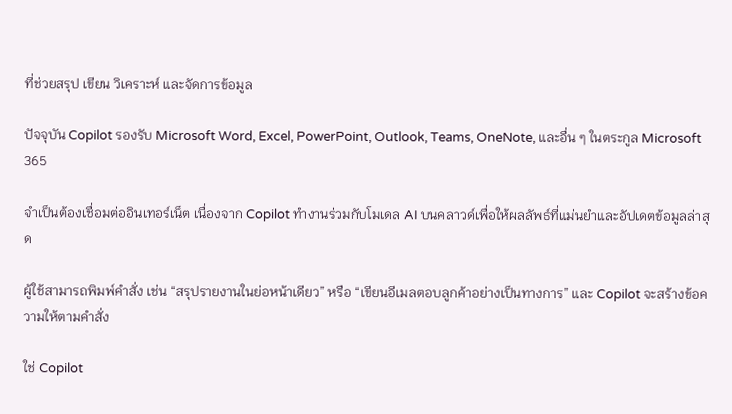ที่ช่วยสรุป เขียน วิเคราะห์ และจัดการข้อมูล

ปัจจุบัน Copilot รองรับ Microsoft Word, Excel, PowerPoint, Outlook, Teams, OneNote, และอื่น ๆ ในตระกูล Microsoft 365

จำเป็นต้องเชื่อมต่ออินเทอร์เน็ต เนื่องจาก Copilot ทำงานร่วมกับโมเดล AI บนคลาวด์เพื่อให้ผลลัพธ์ที่แม่นยำและอัปเดตข้อมูลล่าสุด

ผู้ใช้สามารถพิมพ์คำสั่ง เช่น “สรุปรายงานในย่อหน้าเดียว” หรือ “เขียนอีเมลตอบลูกค้าอย่างเป็นทางการ” และ Copilot จะสร้างข้อความให้ตามคำสั่ง

ใช่ Copilot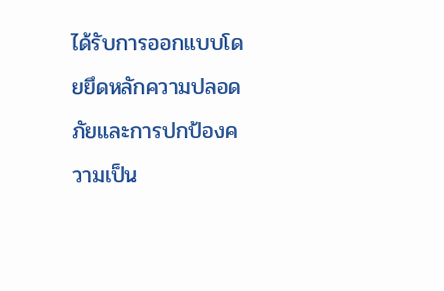ได้รับการออกแบบโดยยึดหลักความปลอดภัยและการปกป้องความเป็น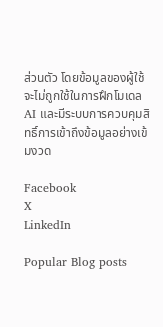ส่วนตัว โดยข้อมูลของผู้ใช้จะไม่ถูกใช้ในการฝึกโมเดล AI และมีระบบการควบคุมสิทธิ์การเข้าถึงข้อมูลอย่างเข้มงวด

Facebook
X
LinkedIn

Popular Blog posts